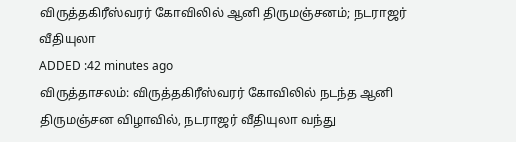விருத்தகிரீஸ்வரர் கோவிலில் ஆனி திருமஞ்சனம்; நடராஜர் வீதியுலா
ADDED :42 minutes ago
விருத்தாசலம்: விருத்தகிரீஸ்வரர் கோவிலில் நடந்த ஆனி திருமஞ்சன விழாவில், நடராஜர் வீதியுலா வந்து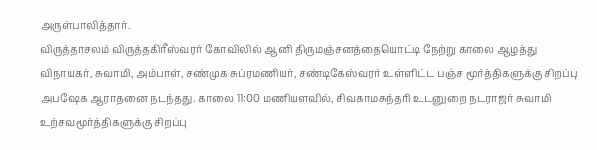அருள்பாலித்தார்.
விருத்தாசலம் விருத்தகிரீஸ்வரர் கோவிலில் ஆனி திருமஞ்சனத்தையொட்டி நேற்று காலை ஆழத்து விநாயகர், சுவாமி, அம்பாள், சண்முக சுப்ரமணியர், சண்டிகேஸ்வரர் உள்ளிட்ட பஞ்ச மூர்த்திகளுக்கு சிறப்பு அபஷேக ஆராதனை நடந்தது. காலை 11:00 மணியளவில், சிவகாமசுந்தரி உடனுறை நடராஜர் சுவாமி உற்சவமூர்த்திகளுக்கு சிறப்பு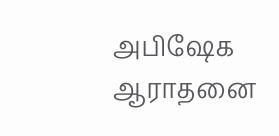அபிஷேக ஆராதனை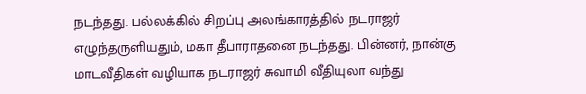நடந்தது. பல்லக்கில் சிறப்பு அலங்காரத்தில் நடராஜர் எழுந்தருளியதும், மகா தீபாராதனை நடந்தது. பின்னர், நான்கு மாடவீதிகள் வழியாக நடராஜர் சுவாமி வீதியுலா வந்து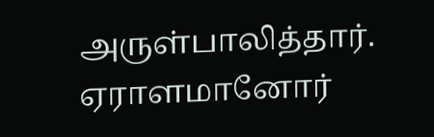அருள்பாலித்தார். ஏராளமானோர்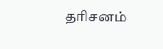தரிசனம்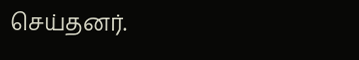செய்தனர்.